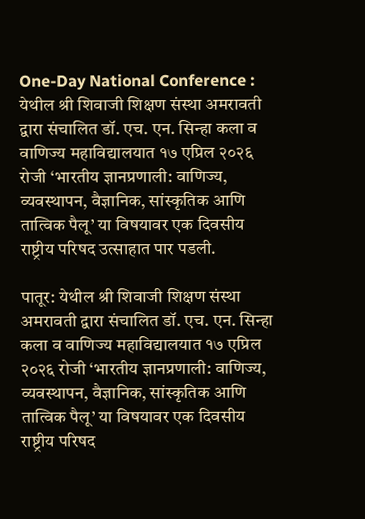One-Day National Conference : येथील श्री शिवाजी शिक्षण संस्था अमरावती द्वारा संचालित डॉ. एच. एन. सिन्हा कला व वाणिज्य महाविद्यालयात १७ एप्रिल २०२६ रोजी ‘भारतीय ज्ञानप्रणाली: वाणिज्य, व्यवस्थापन, वैज्ञानिक, सांस्कृतिक आणि तात्विक पैलू’ या विषयावर एक दिवसीय राष्ट्रीय परिषद उत्साहात पार पडली.

पातूर: येथील श्री शिवाजी शिक्षण संस्था अमरावती द्वारा संचालित डॉ. एच. एन. सिन्हा कला व वाणिज्य महाविद्यालयात १७ एप्रिल २०२६ रोजी ‘भारतीय ज्ञानप्रणाली: वाणिज्य, व्यवस्थापन, वैज्ञानिक, सांस्कृतिक आणि तात्विक पैलू’ या विषयावर एक दिवसीय राष्ट्रीय परिषद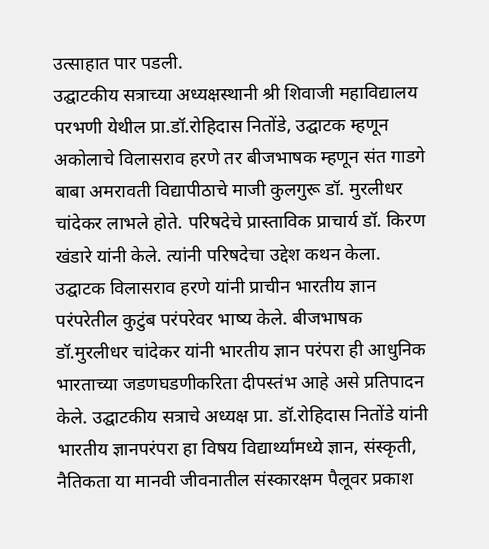उत्साहात पार पडली.
उद्घाटकीय सत्राच्या अध्यक्षस्थानी श्री शिवाजी महाविद्यालय परभणी येथील प्रा.डॉ.रोहिदास नितोंडे, उद्घाटक म्हणून अकोलाचे विलासराव हरणे तर बीजभाषक म्हणून संत गाडगे बाबा अमरावती विद्यापीठाचे माजी कुलगुरू डॉ. मुरलीधर चांदेकर लाभले होते. परिषदेचे प्रास्ताविक प्राचार्य डॉ. किरण खंडारे यांनी केले. त्यांनी परिषदेचा उद्देश कथन केला. उद्घाटक विलासराव हरणे यांनी प्राचीन भारतीय ज्ञान परंपरेतील कुटुंब परंपरेवर भाष्य केले. बीजभाषक डॉ.मुरलीधर चांदेकर यांनी भारतीय ज्ञान परंपरा ही आधुनिक भारताच्या जडणघडणीकरिता दीपस्तंभ आहे असे प्रतिपादन केले. उद्घाटकीय सत्राचे अध्यक्ष प्रा. डॉ.रोहिदास नितोंडे यांनी भारतीय ज्ञानपरंपरा हा विषय विद्यार्थ्यांमध्ये ज्ञान, संस्कृती, नैतिकता या मानवी जीवनातील संस्कारक्षम पैलूवर प्रकाश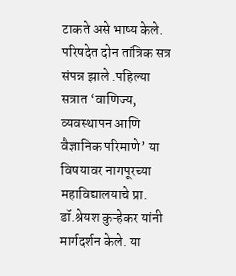टाकते असे भाष्य केले.
परिषदेत दोन तांत्रिक सत्र संपन्न झाले .पहिल्या सत्रात ‘वाणिज्य, व्यवस्थापन आणि वैज्ञानिक परिमाणे’ या विषयावर नागपूरच्या महाविद्यालयाचे प्रा. डॉ.श्रेयश कुऱ्हेकर यांनी मार्गदर्शन केले. या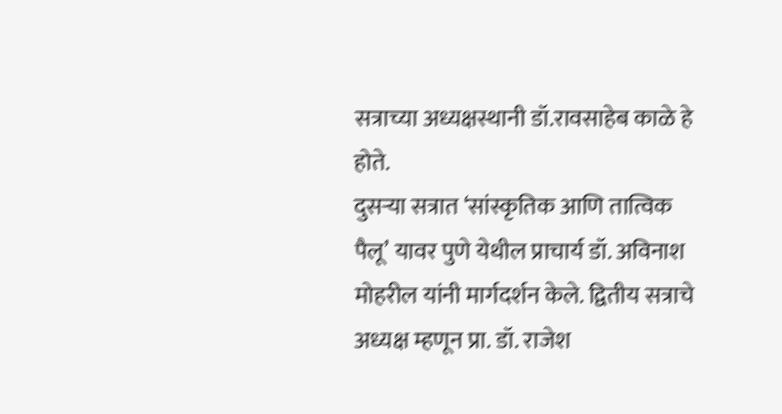सत्राच्या अध्यक्षस्थानी डॉ.रावसाहेब काळे हे होते.
दुसऱ्या सत्रात ‘सांस्कृतिक आणि तात्विक पैलू’ यावर पुणे येथील प्राचार्य डॉ. अविनाश मोहरील यांनी मार्गदर्शन केले. द्वितीय सत्राचे अध्यक्ष म्हणून प्रा. डॉ. राजेश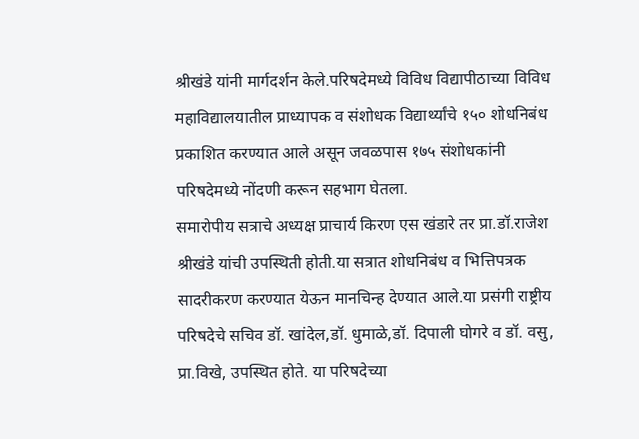श्रीखंडे यांनी मार्गदर्शन केले.परिषदेमध्ये विविध विद्यापीठाच्या विविध महाविद्यालयातील प्राध्यापक व संशोधक विद्यार्थ्यांचे १५० शोधनिबंध प्रकाशित करण्यात आले असून जवळपास १७५ संशोधकांनी परिषदेमध्ये नोंदणी करून सहभाग घेतला.
समारोपीय सत्राचे अध्यक्ष प्राचार्य किरण एस खंडारे तर प्रा.डॉ.राजेश श्रीखंडे यांची उपस्थिती होती.या सत्रात शोधनिबंध व भित्तिपत्रक सादरीकरण करण्यात येऊन मानचिन्ह देण्यात आले.या प्रसंगी राष्ट्रीय परिषदेचे सचिव डॉ. खांदेल,डॉ. धुमाळे,डॉ. दिपाली घोगरे व डॉ. वसु, प्रा.विखे, उपस्थित होते. या परिषदेच्या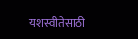यशस्वीतेसाठी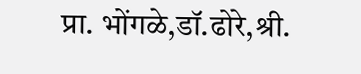प्रा. भोंगळे,डॉ.ढोरे,श्री.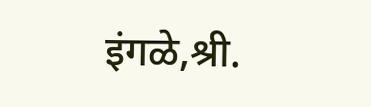इंगळे,श्री.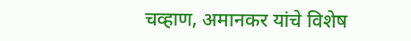चव्हाण, अमानकर यांचे विशेष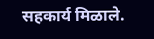सहकार्य मिळाले.